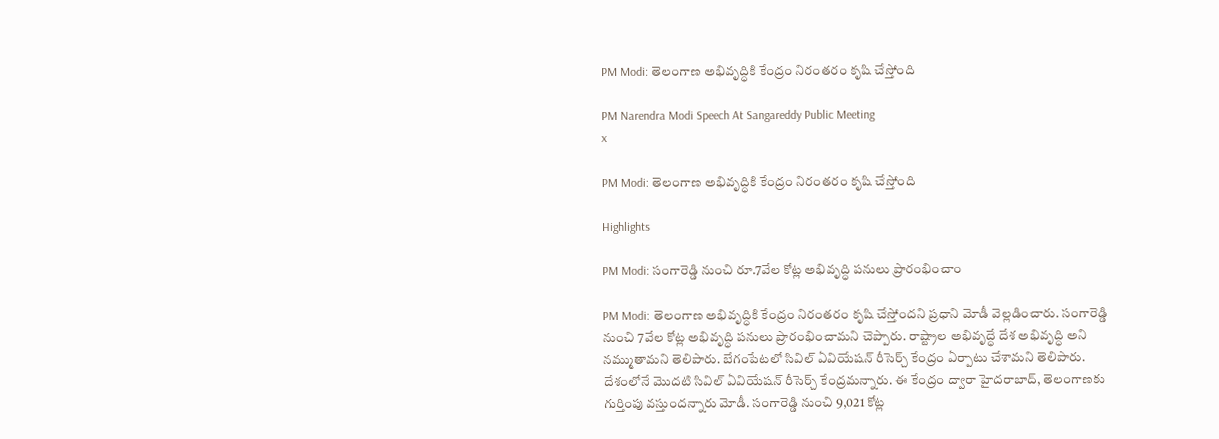PM Modi: తెలంగాణ అభివృద్ధికి కేంద్రం నిరంతరం కృషి చేస్తోంది

PM Narendra Modi Speech At Sangareddy Public Meeting
x

PM Modi: తెలంగాణ అభివృద్ధికి కేంద్రం నిరంతరం కృషి చేస్తోంది

Highlights

PM Modi: సంగారెడ్డి నుంచి రూ.7వేల కోట్ల అభివృద్ధి పనులు ప్రారంభించాం

PM Modi: తెలంగాణ అభివృద్ధికి కేంద్రం నిరంతరం కృషి చేస్తోందని ప్రధాని మోడీ వెల్లడించారు. సంగారెడ్డి నుంచి 7వేల కోట్ల అభివృద్ధి పనులు ప్రారంభించామని చెప్పారు. రాష్ట్రాల అభివృద్ధే దేశ అభివృద్ధి అని నమ్ముతామని తెలిపారు. బేగంపేటలో సివిల్ ఏవియేషన్ రీసెర్చ్ కేంద్రం ఏర్పాటు చేశామని తెలిపారు. దేశంలోనే మొదటి సివిల్ ఏవియేషన్ రీసెర్చ్ కేంద్రమన్నారు. ఈ కేంద్రం ద్వారా హైదరాబాద్, తెలంగాణకు గుర్తింపు వస్తుందన్నారు మోడీ. సంగారెడ్డి నుంచి 9,021 కోట్ల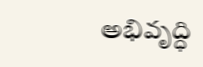అభివృద్ధి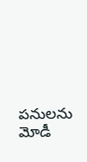పనులను మోడీ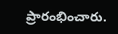ప్రారంభించారు.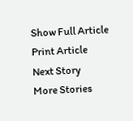Show Full Article
Print Article
Next Story
More Stories